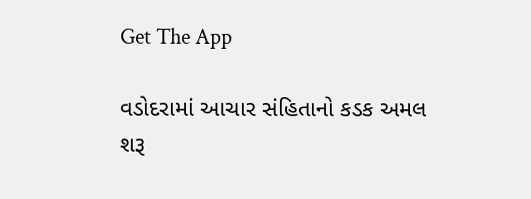Get The App

વડોદરામાં આચાર સંહિતાનો કડક અમલ શરૂ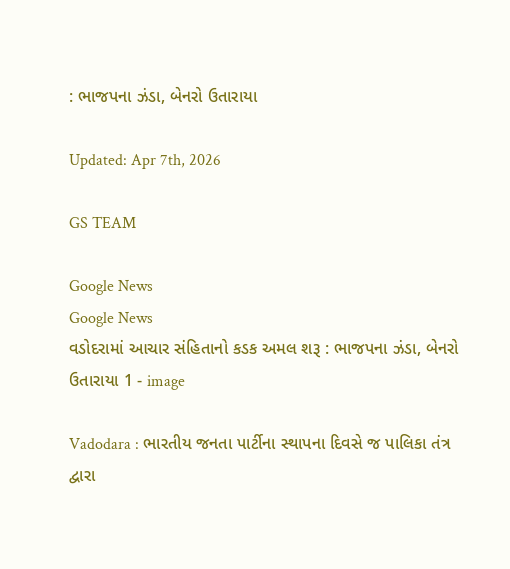: ભાજપના ઝંડા, બેનરો ઉતારાયા

Updated: Apr 7th, 2026

GS TEAM

Google News
Google News
વડોદરામાં આચાર સંહિતાનો કડક અમલ શરૂ : ભાજપના ઝંડા, બેનરો ઉતારાયા 1 - image

Vadodara : ભારતીય જનતા પાર્ટીના સ્થાપના દિવસે જ પાલિકા તંત્ર દ્વારા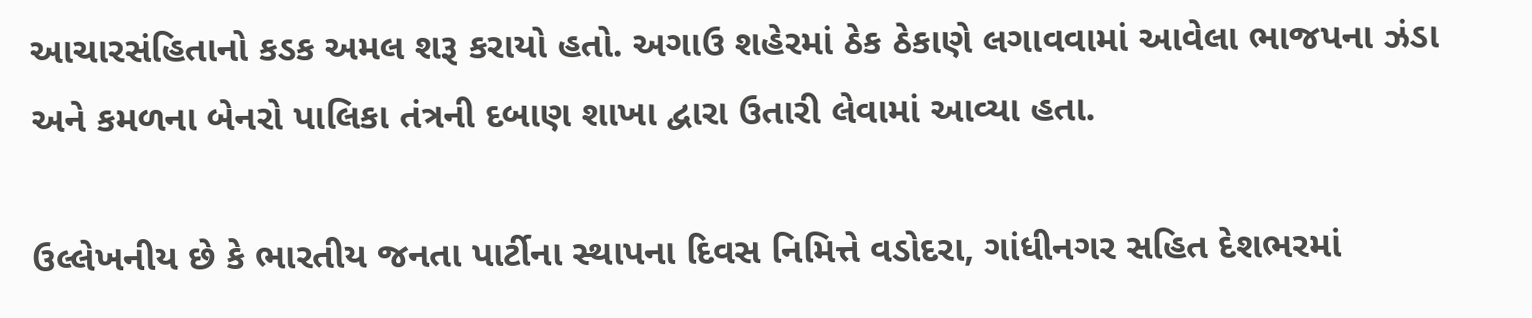આચારસંહિતાનો કડક અમલ શરૂ કરાયો હતો. અગાઉ શહેરમાં ઠેક ઠેકાણે લગાવવામાં આવેલા ભાજપના ઝંડા અને કમળના બેનરો પાલિકા તંત્રની દબાણ શાખા દ્વારા ઉતારી લેવામાં આવ્યા હતા.

ઉલ્લેખનીય છે કે ભારતીય જનતા પાર્ટીના સ્થાપના દિવસ નિમિત્તે વડોદરા, ગાંધીનગર સહિત દેશભરમાં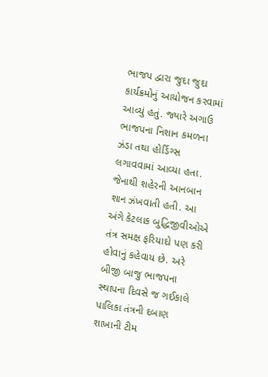ભાજપ દ્વારા જુદા જુદા કાર્યક્રમોનું આયોજન કરવામાં આવ્યું હતું. જ્યારે અગાઉ ભાજપના નિશાન કમળના ઝંડા તથા હોર્ડિગ્સ લગાવવામાં આવ્યા હતા. જેનાથી શહેરની આનબાન શાન ઝંખવાતી હતી. આ અંગે કેટલાક બુદ્ધિજીવીઓએ તંત્ર સમક્ષ ફરિયાદો પણ કરી હોવાનું કહેવાય છે. અરે બીજી બાજુ ભાજપના સ્થાપના દિવસે જ ગઈકાલે પાલિકા તંત્રની દબાણ શાખાની ટીમ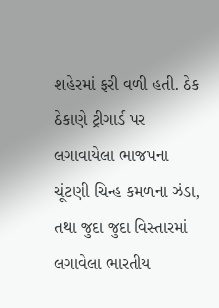શહેરમાં ફરી વળી હતી. ઠેક ઠેકાણે ટ્રીગાર્ડ પર લગાવાયેલા ભાજપના ચૂંટણી ચિન્હ કમળના ઝંડા, તથા જુદા જુદા વિસ્તારમાં લગાવેલા ભારતીય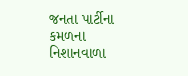જનતા પાર્ટીના કમળના નિશાનવાળા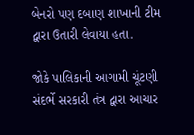બેનરો પણ દબાણ શાખાની ટીમ દ્વારા ઉતારી લેવાયા હતા.

જોકે પાલિકાની આગામી ચૂંટણી સંદર્ભે સરકારી તંત્ર દ્વારા આચાર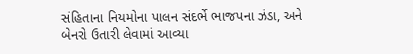સંહિતાના નિયમોના પાલન સંદર્ભે ભાજપના ઝંડા, અને બેનરો ઉતારી લેવામાં આવ્યા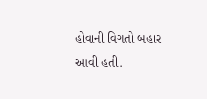હોવાની વિગતો બહાર આવી હતી.